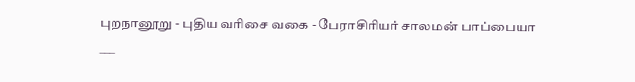புறநானூறு - புதிய வரிசை வகை - பேராசிரியர் சாலமன் பாப்பையா
___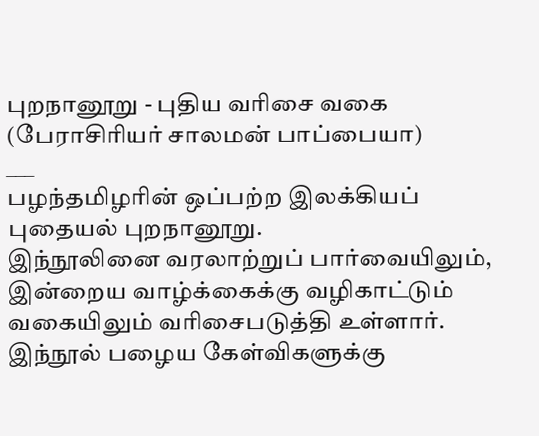புறநானூறு - புதிய வரிசை வகை
(பேராசிரியர் சாலமன் பாப்பையா)
___
பழந்தமிழரின் ஒப்பற்ற இலக்கியப் புதையல் புறநானூறு.
இந்நூலினை வரலாற்றுப் பார்வையிலும், இன்றைய வாழ்க்கைக்கு வழிகாட்டும் வகையிலும் வரிசைபடுத்தி உள்ளார்.
இந்நூல் பழைய கேள்விகளுக்கு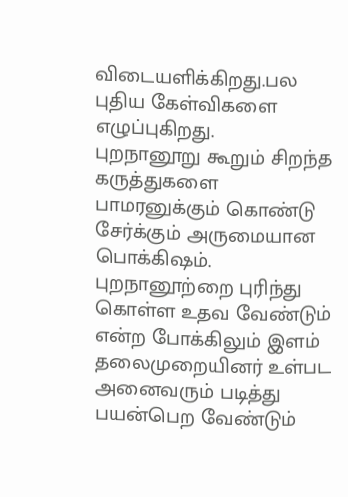விடையளிக்கிறது.பல புதிய கேள்விகளை எழுப்புகிறது.
புறநானூறு கூறும் சிறந்த கருத்துகளை பாமரனுக்கும் கொண்டு சேர்க்கும் அருமையான பொக்கிஷம்.
புறநானூற்றை புரிந்து கொள்ள உதவ வேண்டும் என்ற போக்கிலும் இளம் தலைமுறையினர் உள்பட அனைவரும் படித்து பயன்பெற வேண்டும்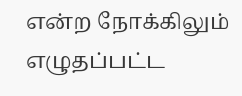என்ற நோக்கிலும் எழுதப்பட்ட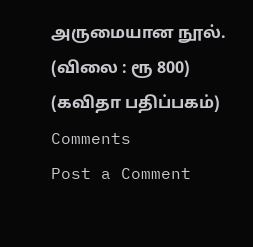அருமையான நூல்.
(விலை : ரூ 800)
(கவிதா பதிப்பகம்)
Comments
Post a Comment